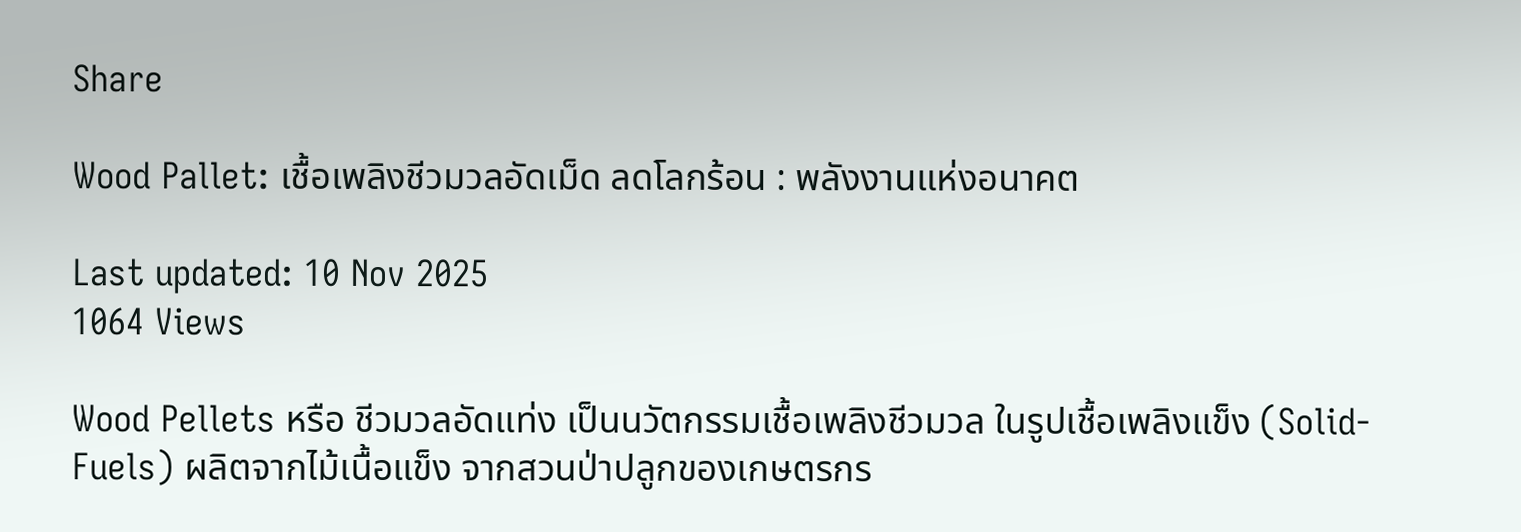Share

Wood Pallet: เชื้อเพลิงชีวมวลอัดเม็ด ลดโลกร้อน : พลังงานแห่งอนาคต

Last updated: 10 Nov 2025
1064 Views

Wood Pellets หรือ ชีวมวลอัดแท่ง เป็นนวัตกรรมเชื้อเพลิงชีวมวล ในรูปเชื้อเพลิงแข็ง (Solid-Fuels) ผลิตจากไม้เนื้อแข็ง จากสวนป่าปลูกของเกษตรกร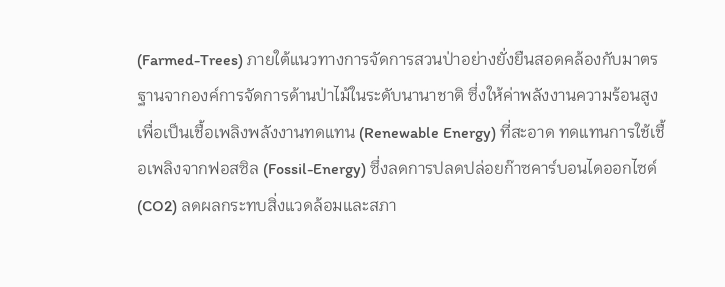(Farmed-Trees) ภายใต้แนวทางการจัดการสวนป่าอย่างยั่งยืนสอดคล้องกับมาตรฐานจากองค์การจัดการด้านป่าไม้ในระดับนานาชาติ ซึ่งให้ค่าพลังงานความร้อนสูงเพื่อเป็นเชื้อเพลิงพลังงานทดแทน (Renewable Energy) ที่สะอาด ทดแทนการใช้เชื้อเพลิงจากฟอสซิล (Fossil-Energy) ซึ่งลดการปลดปล่อยก๊าซคาร์บอนไดออกไซด์ (CO2) ลดผลกระทบสิ่งแวดล้อมและสภา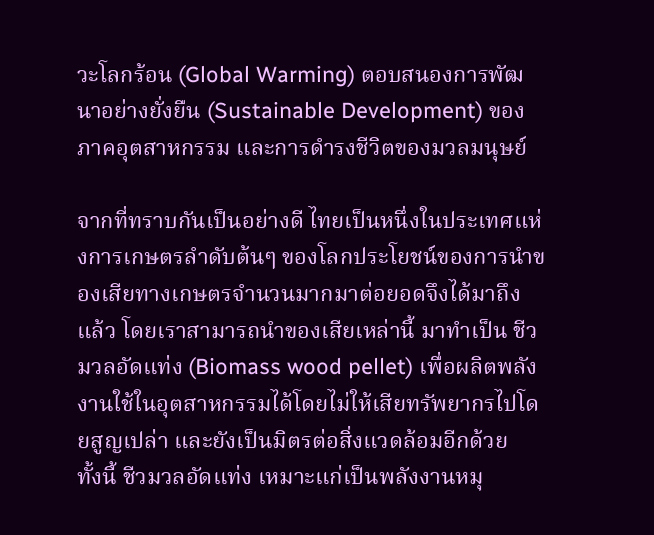วะโลกร้อน (Global Warming) ตอบสนองการพัฒนาอย่างยั่งยืน (Sustainable Development) ของภาคอุตสาหกรรม และการดำรงชีวิตของมวลมนุษย์

จากที่ทราบกันเป็นอย่างดี ไทยเป็นหนึ่งในประเทศแห่งการเกษตรลำดับต้นๆ ของโลกประโยชน์ของการนำของเสียทางเกษตรจำนวนมากมาต่อยอดจึงได้มาถึงแล้ว โดยเราสามารถนำของเสียเหล่านี้ มาทำเป็น ชีวมวลอัดแท่ง (Biomass wood pellet) เพื่อผลิตพลังงานใช้ในอุตสาหกรรมได้โดยไม่ให้เสียทรัพยากรไปโดยสูญเปล่า และยังเป็นมิตรต่อสิ่งแวดล้อมอีกด้วย
ทั้งนี้ ชีวมวลอัดแท่ง เหมาะแก่เป็นพลังงานหมุ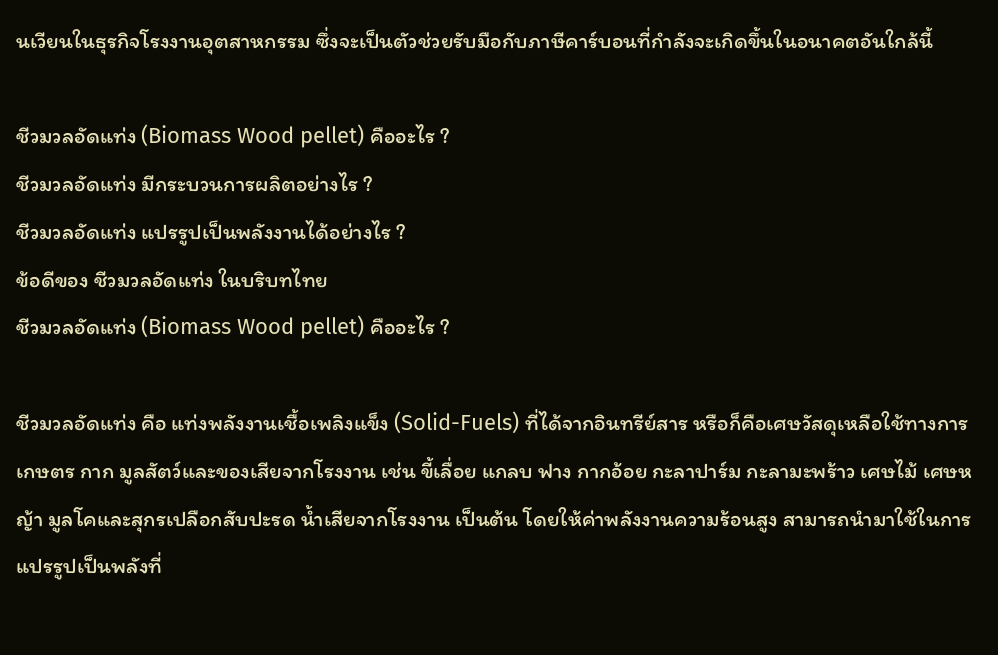นเวียนในธุรกิจโรงงานอุตสาหกรรม ซึ่งจะเป็นตัวช่วยรับมือกับภาษีคาร์บอนที่กำลังจะเกิดขึ้นในอนาคตอันใกล้นี้

ชีวมวลอัดแท่ง (Biomass Wood pellet) คืออะไร ?
ชีวมวลอัดแท่ง มีกระบวนการผลิตอย่างไร ?
ชีวมวลอัดแท่ง แปรรูปเป็นพลังงานได้อย่างไร ?
ข้อดีของ ชีวมวลอัดแท่ง ในบริบทไทย
ชีวมวลอัดแท่ง (Biomass Wood pellet) คืออะไร ?

ชีวมวลอัดแท่ง คือ แท่งพลังงานเชื้อเพลิงแข็ง (Solid-Fuels) ที่ได้จากอินทรีย์สาร หรือก็คือเศษวัสดุเหลือใช้ทางการเกษตร กาก มูลสัตว์และของเสียจากโรงงาน เช่น ขี้เลื่อย แกลบ ฟาง กากอ้อย กะลาปาร์ม กะลามะพร้าว เศษไม้ เศษหญ้า มูลโคและสุกรเปลือกสับปะรด น้ำเสียจากโรงงาน เป็นต้น โดยให้ค่าพลังงานความร้อนสูง สามารถนำมาใช้ในการแปรรูปเป็นพลังที่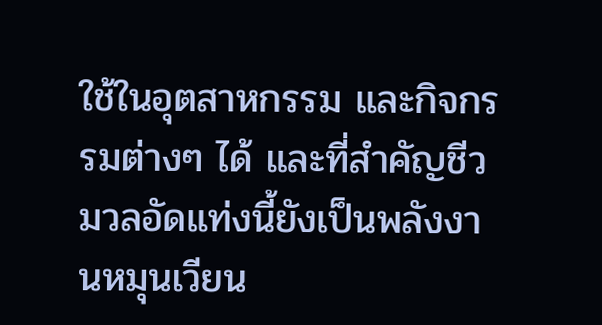ใช้ในอุตสาหกรรม และกิจกรรมต่างๆ ได้ และที่สำคัญชีวมวลอัดแท่งนี้ยังเป็นพลังงานหมุนเวียน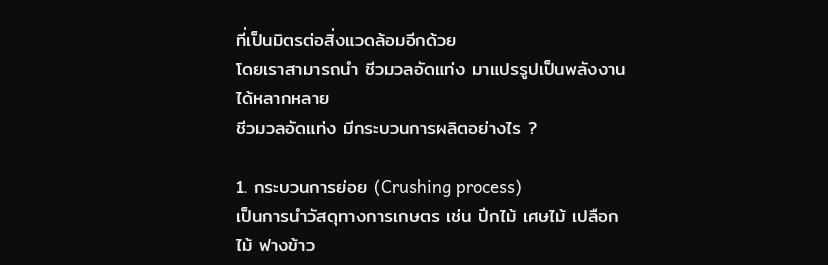ที่เป็นมิตรต่อสิ่งแวดล้อมอีกด้วย
โดยเราสามารถนำ ชีวมวลอัดแท่ง มาแปรรูปเป็นพลังงานได้หลากหลาย
ชีวมวลอัดแท่ง มีกระบวนการผลิตอย่างไร ?

1. กระบวนการย่อย (Crushing process)
เป็นการนำวัสดุทางการเกษตร เช่น ปีกไม้ เศษไม้ เปลือกไม้ ฟางข้าว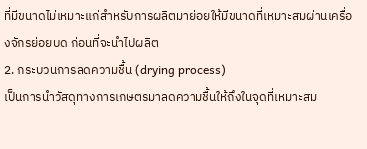ที่มีขนาดไม่เหมาะแก่สำหรับการผลิตมาย่อยให้มีขนาดที่เหมาะสมผ่านเครื่องจักรย่อยบด ก่อนที่จะนำไปผลิต
2. กระบวนการลดความชื้น (drying process)
เป็นการนำวัสดุทางการเกษตรมาลดความชื้นให้ถึงในจุดที่เหมาะสม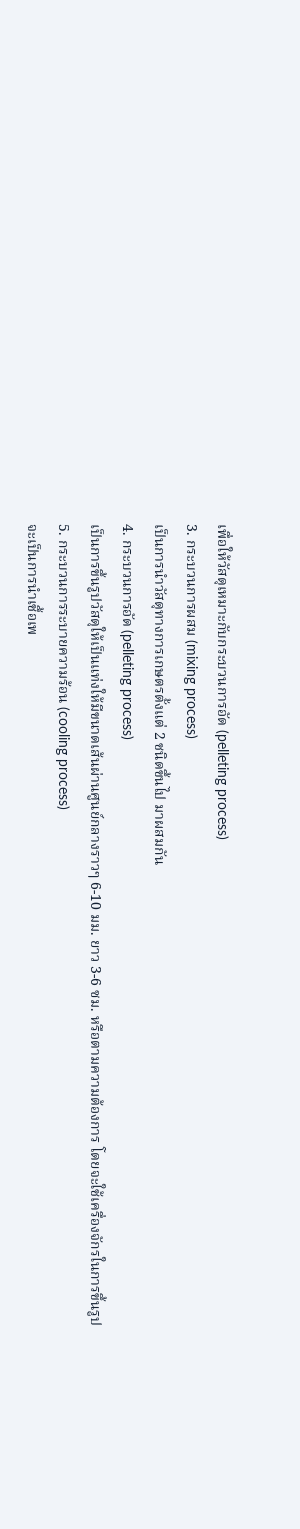เพื่อให้วัสดุเหมาะกับกระบวนการอัด (pelleting process)
3. กระบวนการผสม (mixing process)
เป็นการนำวัสดุทางการเกษตรตั้งแต่ 2 ชนิดขึ้นไป มาผสมกัน
4. กระบวนการอัด (pelleting process)
เป็นการขึ้นรูปวัสดุให้เป็นแท่งให้มีขนาดเส้นผ่านศูนย์กลางราวๆ 6-10 มม. ยาว 3-6 ซม. หรือตามความต้องการ โดยจะใช้เครื่องจักรในการขึ้นรูป
5. กระบวนการระบายความร้อน (cooling process)
จะเป็นการนำเชื้อเพ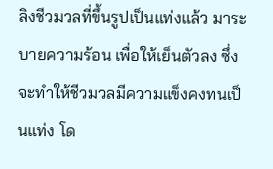ลิงชีวมวลที่ขึ้นรูปเป็นแท่งแล้ว มาระบายความร้อน เพื่อให้เย็นตัวลง ซึ่งจะทำให้ชีวมวลมีความแข็งคงทนเป็นแท่ง โด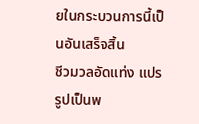ยในกระบวนการนี้เป็นอันเสร็จสิ้น
ชีวมวลอัดแท่ง แปรรูปเป็นพ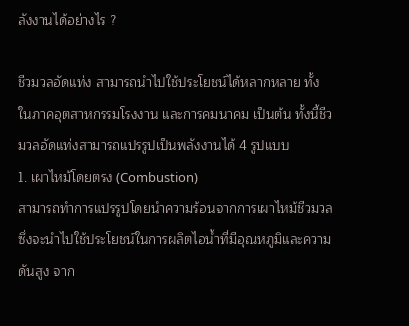ลังงานได้อย่างไร ?

ชีวมวลอัดแท่ง สามารถนำไปใช้ประโยชน์ได้หลากหลาย ทั้งในภาคอุตสาหกรรมโรงงาน และการคมนาคม เป็นต้น ทั้งนี้ชีวมวลอัดแท่งสามารถแปรรูปเป็นพลังงานได้ 4 รูปแบบ
1. เผาไหม้โดยตรง (Combustion)
สามารถทำการแปรรูปโดยนำความร้อนจากการเผาไหม้ชีวมวล ซึ่งจะนำไปใช้ประโยชน์ในการผลิตไอน้ำที่มีอุณหภูมิและความดันสูง จาก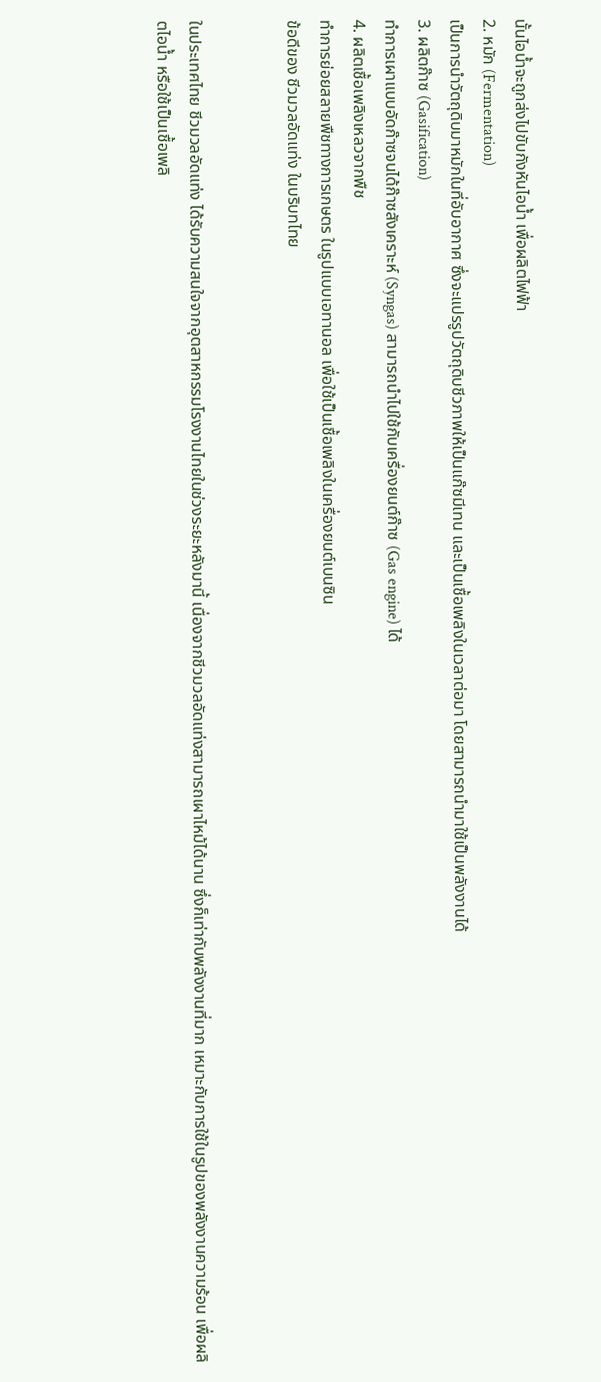นั้นไอน้ำจะถูกส่งไปขับกังหันไอน้ำ เพื่อผลิตไฟฟ้า
2. หมัก (Fermentation)
เป็นการนำวัตถุดิบมาหมักในที่อับอากาศ ซึ่งจะแปรรูปวัตถุดิบชีวภาพให้เป็นแก๊ซมีเทน และเป็นเชื้อเพลิงในเวลาต่อมา โดยสามารถนำมาใช้เป็นพลังงานได้
3. ผลิตก๊าซ (Gasification)
ทำการเผาแบบอัดก๊าซจนได้ก๊าซสังเคราะห์ (Syngas) สามารถนำไปใช้กับเครื่องยนต์ก๊าซ (Gas engine) ได้
4. ผลิตเชื้อเพลิงเหลวจากพืช
ทำการย่อยสลายพืชทางการเกษตร ในรูปแบบเอทานอล เพื่อใช้เป็นเชื้อเพลิงในเครื่องยนต์เบนซิน
ข้อดีของ ชีวมวลอัดแท่ง ในบริบทไทย


ในประเทศไทย ชีวมวลอัดแท่ง ได้รับความสนใจจากอุตสาหกรรมโรงงานไทยในช่วงระยะหลังมานี้ เนื่องจากชีวมวลอัดแท่งสามารถเผาไหม้ได้นาน ซึ่งก็เท่ากับพลังงานที่มาก เหมาะกับการใช้ในรูปของพลังงานความร้อน เพื่อผลิตไอน้ำ หรือใช้เป็นเชื้อเพลิ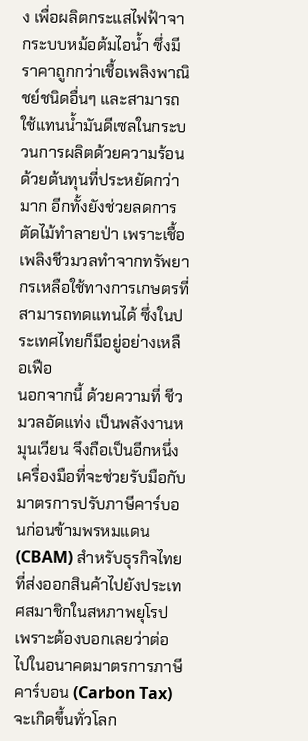ง เพื่อผลิตกระแสไฟฟ้าจากระบบหม้อต้มไอน้ำ ซึ่งมีราคาถูกกว่าเชื้อเพลิงพาณิชย์ชนิดอื่นๆ และสามารถใช้แทนน้ำมันดีเซลในกระบวนการผลิตด้วยความร้อนด้วยต้นทุนที่ประหยัดกว่ามาก อีกทั้งยังช่วยลดการตัดไม้ทำลายป่า เพราะเชื้อเพลิงชีวมวลทำจากทรัพยากรเหลือใช้ทางการเกษตรที่สามารถทดแทนได้ ซึ่งในประเทศไทยก็มีอยู่อย่างเหลือเฟือ
นอกจากนี้ ด้วยความที่ ชีวมวลอัดแท่ง เป็นพลังงานหมุนเวียน จึงถือเป็นอีกหนึ่งเครื่องมือที่จะช่วยรับมือกับมาตรการปรับภาษีคาร์บอนก่อนข้ามพรหมแดน (CBAM) สำหรับธุรกิจไทยที่ส่งออกสินค้าไปยังประเทศสมาชิกในสหภาพยุโรป เพราะต้องบอกเลยว่าต่อไปในอนาคตมาตรการภาษีคาร์บอน (Carbon Tax) จะเกิดขึ้นทั่วโลก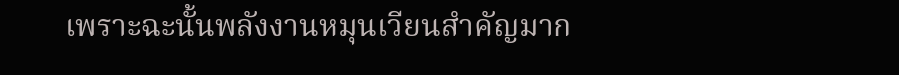เพราะฉะนั้นพลังงานหมุนเวียนสำคัญมาก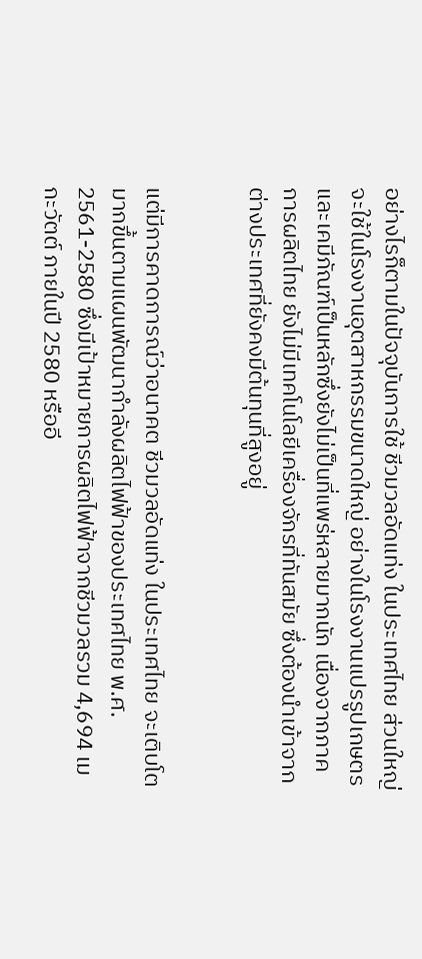อย่างไรก็ตามในปัจจุบันการใช้ ชีวมวลอัดแท่ง ในประเทศไทย ส่วนใหญ่จะใช้ในโรงงานอุตสาหกรรมขนาดใหญ่ อย่างในโรงงานแปรรูปเกษตรและเคมีภัณฑ์เป็นหลักซึ่งยังไม่เป็นที่แพร่หลายมากนัก เนื่องจากภาคการผลิตไทย ยังไม่มีเทคโนโลยีเครื่องจักรที่ทันสมัย ซึ่งต้องนำเข้าจากต่างประเทศที่ยังคงมีต้นทุนที่สูงอยู่


แต่มีการคาดการณ์ว่าอนาคต ชีวมวลอัดแท่ง ในประเทศไทย จะเติบโตมากขึ้นตามแผนพัฒนากำลังผลิตไฟฟ้าของประเทศไทย พ.ศ. 2561-2580 ซึ่งมีเป้าหมายการผลิตไฟฟ้าจากชีวมวลรวม 4,694 เมกะวัตต์ ภายในปี 2580 หรืออี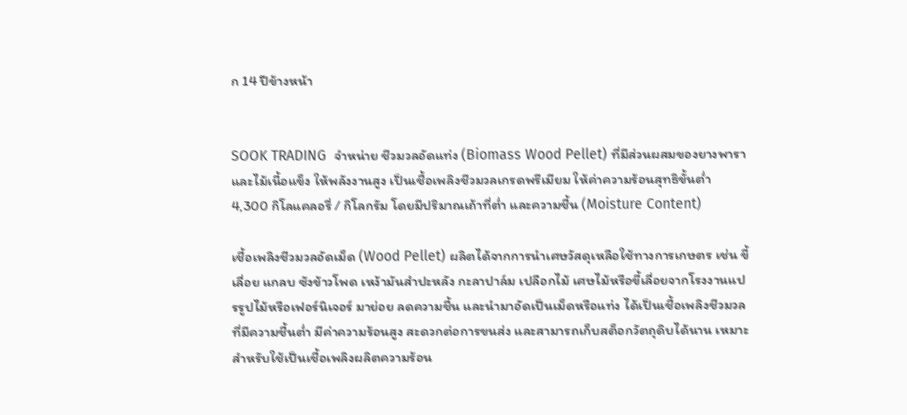ก 14 ปีข้างหน้า


SOOK TRADING  จำหน่าย ชีวมวลอัดแท่ง (Biomass Wood Pellet) ที่มีส่วนผสมของยางพาราและไม้เนื้อแข็ง ให้พลังงานสูง เป็นเชื้อเพลิงชีวมวลเกรดพรีเมียม ให้ค่าความร้อนสุทธิขั้นต่ำ 4,300 กิโลแคลอรี่ / กิโลกรัม โดยมีปริมาณเถ้าที่ต่ำ และความชื้น (Moisture Content)

เชื้อเพลิงชีวมวลอัดเม็ด (Wood Pellet) ผลิตได้จากการนำเศษวัสดุเหลือใช้ทางการเกษตร เช่น ขี้เลื่อย แกลบ ซังข้าวโพด เหง้ามันสำปะหลัง กะลาปาล์ม เปลือกไม้ เศษไม้หรือขี้เลื่อยจากโรงงานแปรรูปไม้หรือเฟอร์นิเจอร์ มาย่อย ลดความชื้น และนำมาอัดเป็นเม็ดหรือแท่ง ได้เป็นเชื้อเพลิงชีวมวลที่มีความชื้นต่ำ มีค่าความร้อนสูง สะดวกต่อการขนส่ง และสามารถเก็บสต็อกวัตถุดิบได้นาน เหมาะสำหรับใช้เป็นเชื้อเพลิงผลิตความร้อน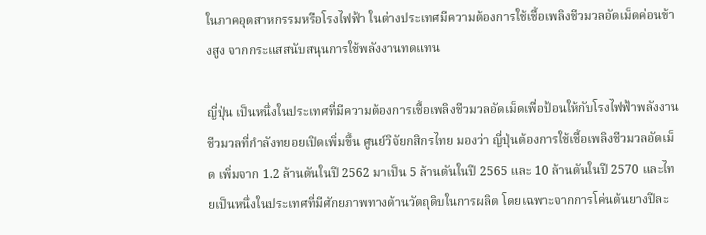ในภาคอุตสาหกรรมหรือโรงไฟฟ้า ในต่างประเทศมีความต้องการใช้เชื้อเพลิงชีวมวลอัดเม็ดค่อนข้างสูง จากกระแสสนับสนุนการใช้พลังงานทดแทน

ญี่ปุ่น เป็นหนึ่งในประเทศที่มีความต้องการเชื้อเพลิงชีวมวลอัดเม็ดเพื่อป้อนให้กับโรงไฟฟ้าพลังงานชีวมวลที่กำลังทยอยเปิดเพิ่มขึ้น ศูนย์วิจัยกสิกรไทย มองว่า ญี่ปุ่นต้องการใช้เชื้อเพลิงชีวมวลอัดเม็ด เพิ่มจาก 1.2 ล้านตันในปี 2562 มาเป็น 5 ล้านตันในปี 2565 และ 10 ล้านตันในปี 2570 และไทยเป็นหนึ่งในประเทศที่มีศักยภาพทางด้านวัตถุดิบในการผลิต โดยเฉพาะจากการโค่นต้นยางปีละ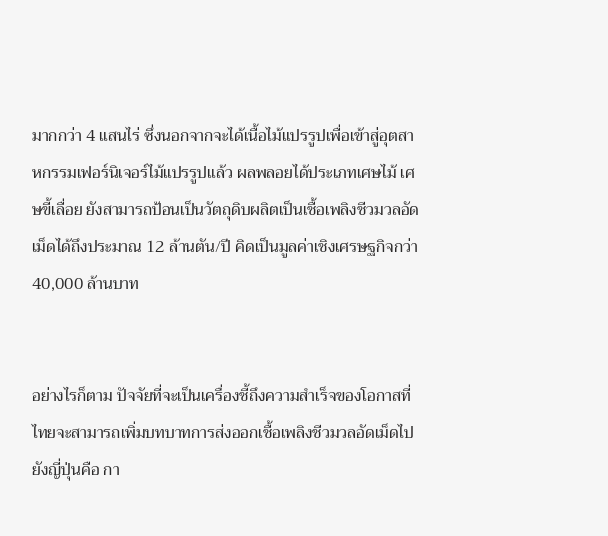มากกว่า 4 แสนไร่ ซึ่งนอกจากจะได้เนื้อไม้แปรรูปเพื่อเข้าสู่อุตสาหกรรมเฟอร์นิเจอร์ไม้แปรรูปแล้ว ผลพลอยได้ประเภทเศษไม้ เศษขี้เลื่อย ยังสามารถป้อนเป็นวัตถุดิบผลิตเป็นเชื้อเพลิงชีวมวลอัดเม็ดได้ถึงประมาณ 12 ล้านตัน/ปี คิดเป็นมูลค่าเชิงเศรษฐกิจกว่า 40,000 ล้านบาท


อย่างไรก็ตาม ปัจจัยที่จะเป็นเครื่องชี้ถึงความสำเร็จของโอกาสที่ไทยจะสามารถเพิ่มบทบาทการส่งออกเชื้อเพลิงชีวมวลอัดเม็ดไปยังญี่ปุ่นคือ กา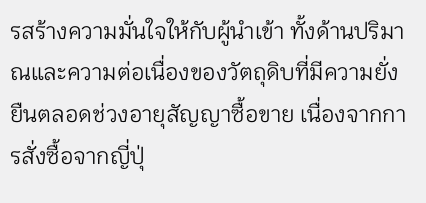รสร้างความมั่นใจให้กับผู้นำเข้า ทั้งด้านปริมาณและความต่อเนื่องของวัตถุดิบที่มีความยั่งยืนตลอดช่วงอายุสัญญาซื้อขาย เนื่องจากการสั่งซื้อจากญี่ปุ่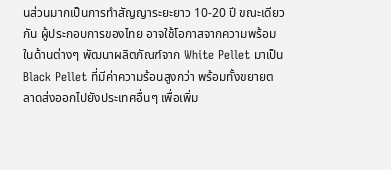นส่วนมากเป็นการทำสัญญาระยะยาว 10-20 ปี ขณะเดียวกัน ผู้ประกอบการของไทย อาจใช้โอกาสจากความพร้อมในด้านต่างๆ พัฒนาผลิตภัณฑ์จาก White Pellet มาเป็น Black Pellet ที่มีค่าความร้อนสูงกว่า พร้อมทั้งขยายตลาดส่งออกไปยังประเทศอื่นๆ เพื่อเพิ่ม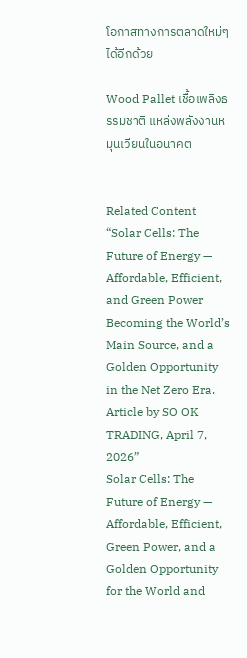โอกาสทางการตลาดใหม่ๆ ได้อีกด้วย

Wood Pallet เชื้อเพลิงธรรมชาติ แหล่งพลังงานหมุนเวียนในอนาคต


Related Content
“Solar Cells: The Future of Energy — Affordable, Efficient, and Green Power Becoming the World’s Main Source, and a Golden Opportunity in the Net Zero Era. Article by SO OK TRADING, April 7, 2026”
Solar Cells: The Future of Energy — Affordable, Efficient, Green Power, and a Golden Opportunity for the World and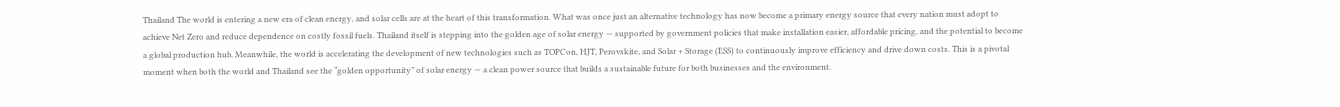Thailand The world is entering a new era of clean energy, and solar cells are at the heart of this transformation. What was once just an alternative technology has now become a primary energy source that every nation must adopt to achieve Net Zero and reduce dependence on costly fossil fuels. Thailand itself is stepping into the golden age of solar energy — supported by government policies that make installation easier, affordable pricing, and the potential to become a global production hub. Meanwhile, the world is accelerating the development of new technologies such as TOPCon, HJT, Perovskite, and Solar + Storage (ESS) to continuously improve efficiency and drive down costs. This is a pivotal moment when both the world and Thailand see the “golden opportunity” of solar energy — a clean power source that builds a sustainable future for both businesses and the environment.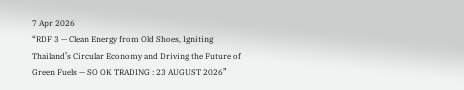7 Apr 2026
“RDF 3 — Clean Energy from Old Shoes, Igniting Thailand’s Circular Economy and Driving the Future of Green Fuels — SO OK TRADING : 23 AUGUST 2026”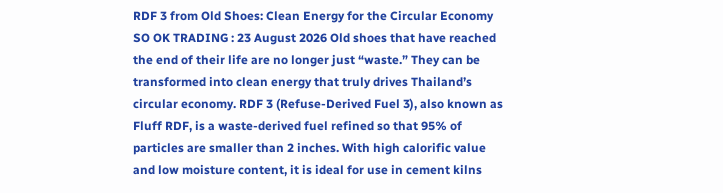RDF 3 from Old Shoes: Clean Energy for the Circular Economy SO OK TRADING : 23 August 2026 Old shoes that have reached the end of their life are no longer just “waste.” They can be transformed into clean energy that truly drives Thailand’s circular economy. RDF 3 (Refuse-Derived Fuel 3), also known as Fluff RDF, is a waste-derived fuel refined so that 95% of particles are smaller than 2 inches. With high calorific value and low moisture content, it is ideal for use in cement kilns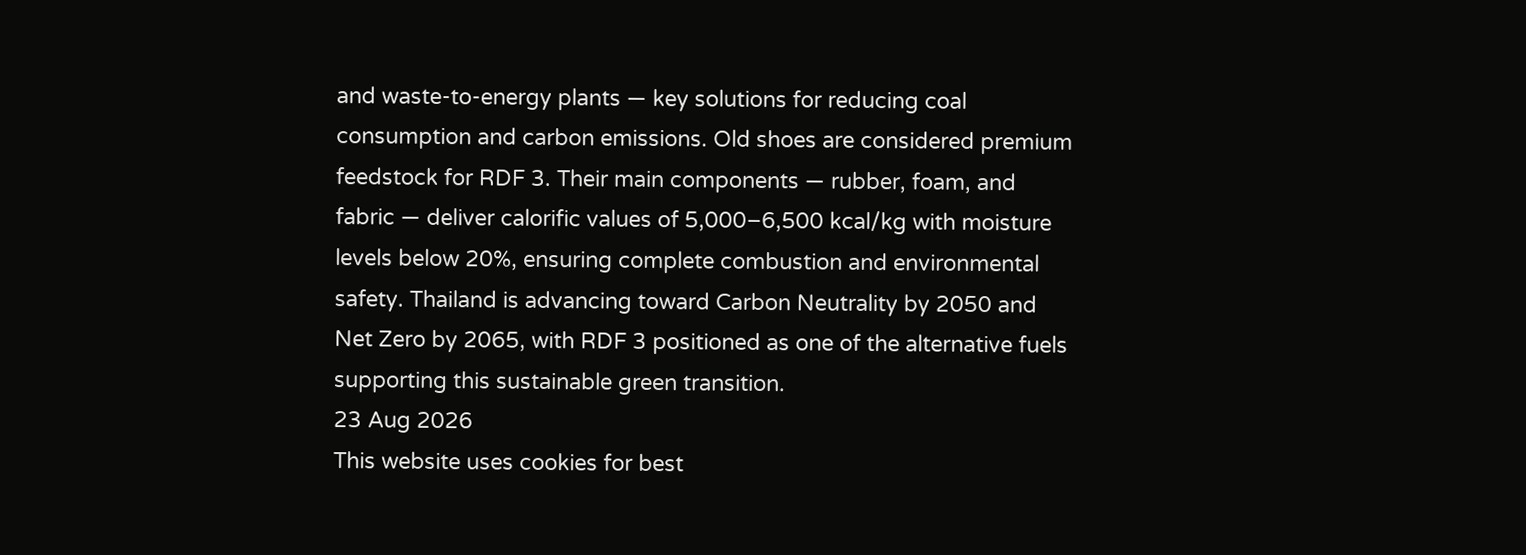and waste-to-energy plants — key solutions for reducing coal consumption and carbon emissions. Old shoes are considered premium feedstock for RDF 3. Their main components — rubber, foam, and fabric — deliver calorific values of 5,000–6,500 kcal/kg with moisture levels below 20%, ensuring complete combustion and environmental safety. Thailand is advancing toward Carbon Neutrality by 2050 and Net Zero by 2065, with RDF 3 positioned as one of the alternative fuels supporting this sustainable green transition.
23 Aug 2026
This website uses cookies for best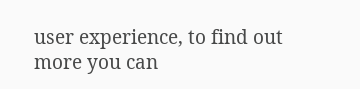user experience, to find out more you can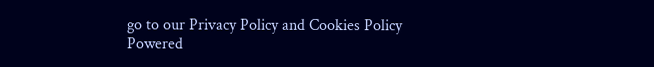go to our Privacy Policy and Cookies Policy
Powered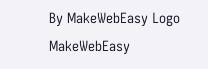By MakeWebEasy Logo MakeWebEasy